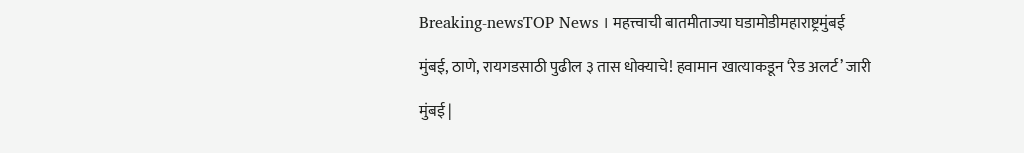Breaking-newsTOP News । महत्त्वाची बातमीताज्या घडामोडीमहाराष्ट्रमुंबई

मुंबई, ठाणे, रायगडसाठी पुढील ३ तास धोक्याचे! हवामान खात्याकडून ‘रेड अलर्ट’ जारी

मुंबई |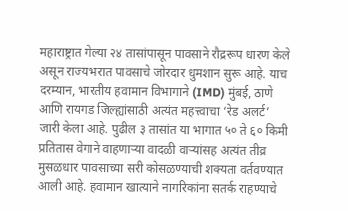महाराष्ट्रात गेल्या २४ तासांपासून पावसाने रौद्ररूप धारण केले असून राज्यभरात पावसाचे जोरदार धुमशान सुरू आहे. याच दरम्यान, भारतीय हवामान विभागाने (IMD) मुंबई, ठाणे आणि रायगड जिल्ह्यांसाठी अत्यंत महत्त्वाचा ‘रेड अलर्ट’ जारी केला आहे. पुढील ३ तासांत या भागात ५० ते ६० किमी प्रतितास वेगाने वाहणाऱ्या वादळी वाऱ्यांसह अत्यंत तीव्र मुसळधार पावसाच्या सरी कोसळण्याची शक्यता वर्तवण्यात आली आहे. हवामान खात्याने नागरिकांना सतर्क राहण्याचे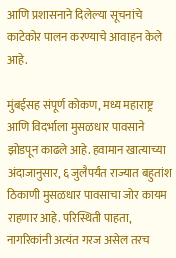आणि प्रशासनाने दिलेल्या सूचनांचे काटेकोर पालन करण्याचे आवाहन केले आहे.

मुंबईसह संपूर्ण कोकण, मध्य महाराष्ट्र आणि विदर्भाला मुसळधार पावसाने झोडपून काढले आहे. हवामान खात्याच्या अंदाजानुसार, ६ जुलैपर्यंत राज्यात बहुतांश ठिकाणी मुसळधार पावसाचा जोर कायम राहणार आहे. परिस्थिती पाहता, नागरिकांनी अत्यंत गरज असेल तरच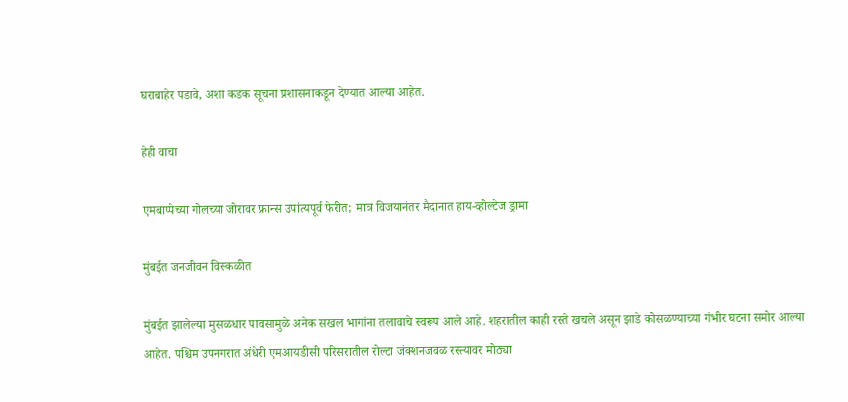घराबाहेर पडावे, अशा कडक सूचना प्रशासनाकडून देण्यात आल्या आहेत.

हेही वाचा

एमबाप्पेच्या गोलच्या जोरावर फ्रान्स उपांत्यपूर्व फेरीत; मात्र विजयानंतर मैदानात हाय-व्होल्टेज ड्रामा

मुंबईत जनजीवन विस्कळीत

मुंबईत झालेल्या मुसळधार पावसामुळे अनेक सखल भागांना तलावाचे स्वरूप आले आहे. शहरातील काही रस्ते खचले असून झाडे कोसळण्याच्या गंभीर घटना समोर आल्या आहेत. पश्चिम उपनगरात अंधेरी एमआयडीसी परिसरातील रोल्टा जंक्शनजवळ रस्त्यावर मोठ्या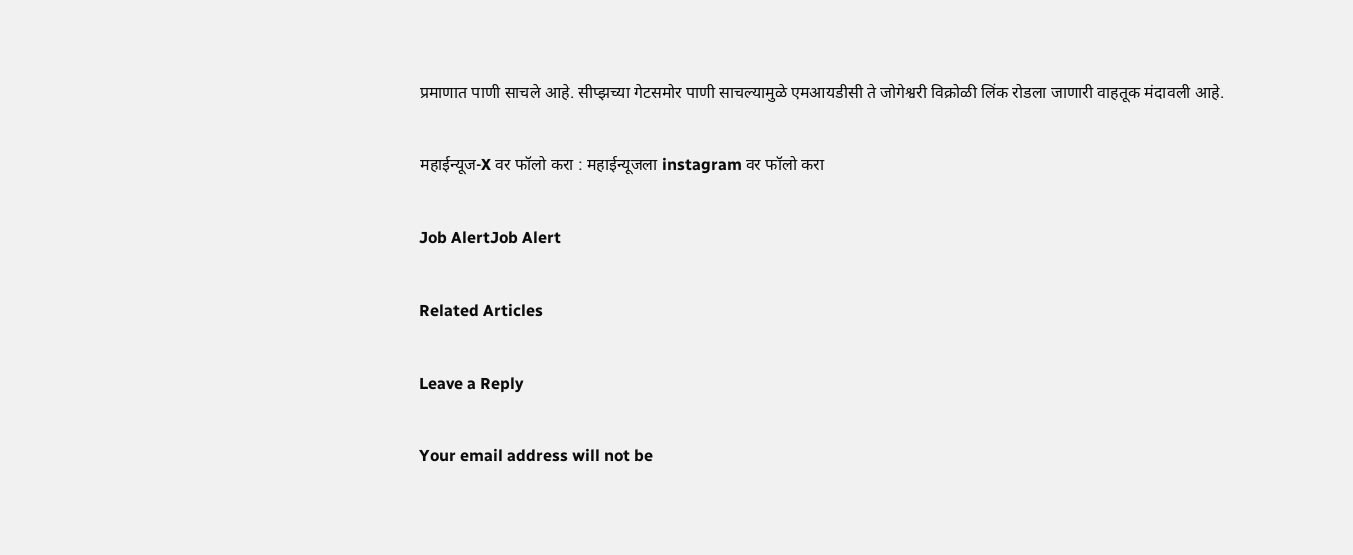प्रमाणात पाणी साचले आहे. सीप्झच्या गेटसमोर पाणी साचल्यामुळे एमआयडीसी ते जोगेश्वरी विक्रोळी लिंक रोडला जाणारी वाहतूक मंदावली आहे.

महाईन्यूज-X वर फॉलो करा : महाईन्यूजला instagram वर फॉलो करा

Job AlertJob Alert

Related Articles

Leave a Reply

Your email address will not be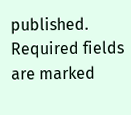published. Required fields are marked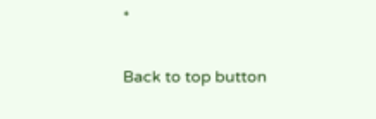*

Back to top button